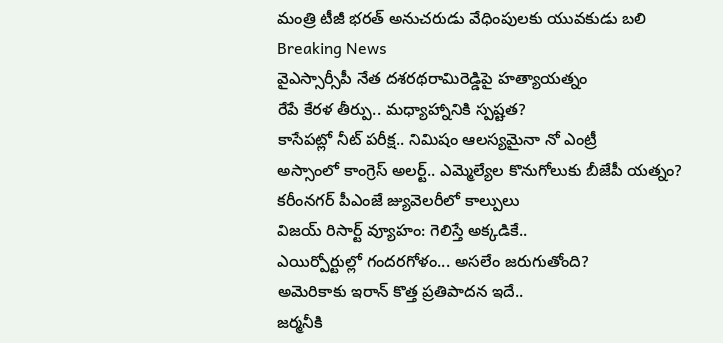మంత్రి టీజీ భరత్ అనుచరుడు వేధింపులకు యువకుడు బలి
Breaking News
వైఎస్సార్సీపీ నేత దశరథరామిరెడ్డిపై హత్యాయత్నం
రేపే కేరళ తీర్పు.. మధ్యాహ్నానికి స్పష్టత?
కాసేపట్లో నీట్ పరీక్ష.. నిమిషం ఆలస్యమైనా నో ఎంట్రీ
అస్సాంలో కాంగ్రెస్ అలర్ట్.. ఎమ్మెల్యేల కొనుగోలుకు బీజేపీ యత్నం?
కరీంనగర్ పీఎంజే జ్యువెలరీలో కాల్పులు
విజయ్ రిసార్ట్ వ్యూహం: గెలిస్తే అక్కడికే..
ఎయిర్పోర్టుల్లో గందరగోళం... అసలేం జరుగుతోంది?
అమెరికాకు ఇరాన్ కొత్త ప్రతిపాదన ఇదే..
జర్మనీకి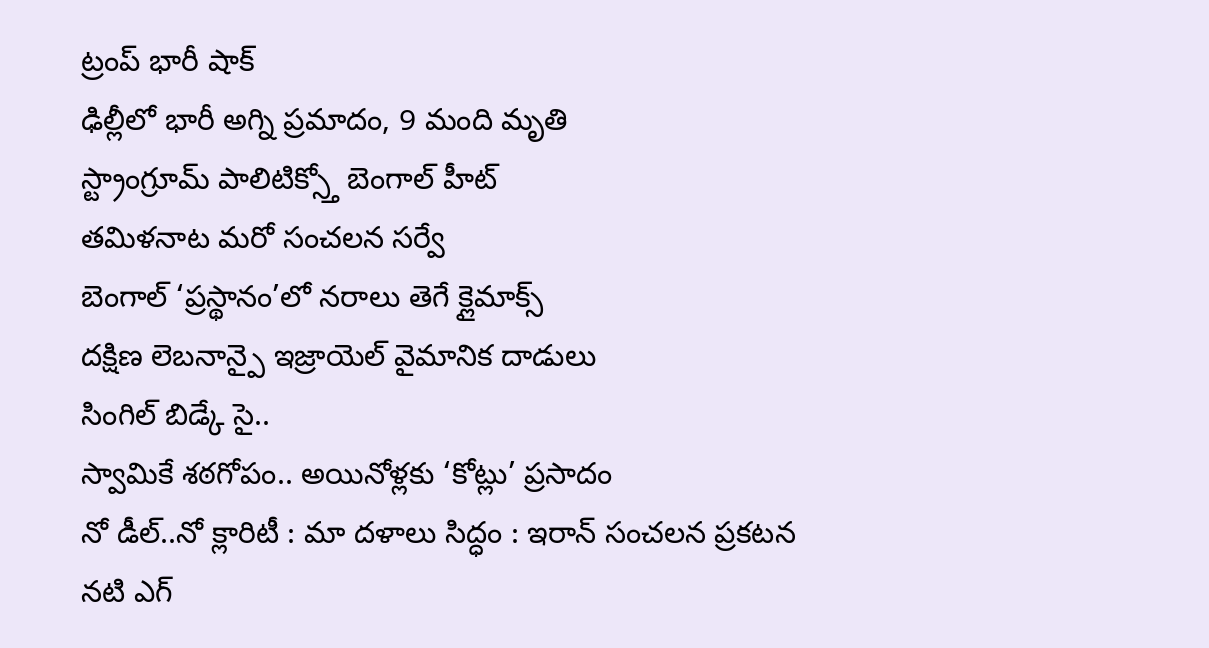ట్రంప్ భారీ షాక్
ఢిల్లీలో భారీ అగ్ని ప్రమాదం, 9 మంది మృతి
స్ట్రాంగ్రూమ్ పాలిటిక్స్తో బెంగాల్ హీట్
తమిళనాట మరో సంచలన సర్వే
బెంగాల్ ‘ప్రస్థానం’లో నరాలు తెగే క్లైమాక్స్
దక్షిణ లెబనాన్పై ఇజ్రాయెల్ వైమానిక దాడులు
సింగిల్ బిడ్కే సై..
స్వామికే శఠగోపం.. అయినోళ్లకు ‘కోట్లు’ ప్రసాదం
నో డీల్..నో క్లారిటీ : మా దళాలు సిద్ధం : ఇరాన్ సంచలన ప్రకటన
నటి ఎగ్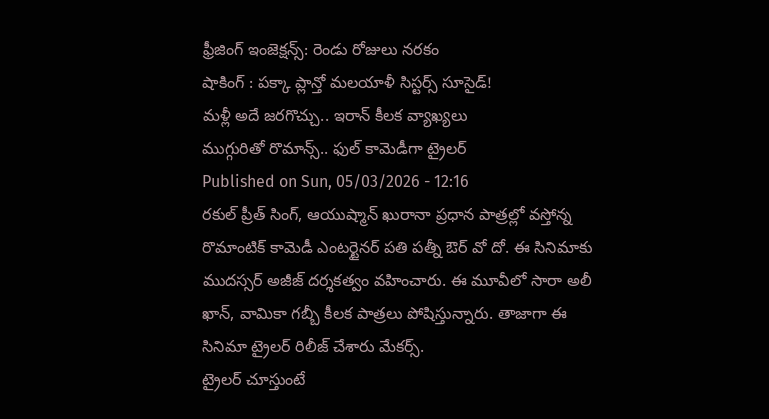ఫ్రీజింగ్ ఇంజెక్షన్స్: రెండు రోజులు నరకం
షాకింగ్ : పక్కా ప్లాన్తో మలయాళీ సిస్టర్స్ సూసైడ్!
మళ్లీ అదే జరగొచ్చు.. ఇరాన్ కీలక వ్యాఖ్యలు
ముగ్గురితో రొమాన్స్.. ఫుల్ కామెడీగా ట్రైలర్
Published on Sun, 05/03/2026 - 12:16
రకుల్ ప్రీత్ సింగ్, ఆయుష్మాన్ ఖురానా ప్రధాన పాత్రల్లో వస్తోన్న రొమాంటిక్ కామెడీ ఎంటర్టైనర్ పతి పత్నీ ఔర్ వో దో. ఈ సినిమాకు ముదస్సర్ అజీజ్ దర్శకత్వం వహించారు. ఈ మూవీలో సారా అలీ ఖాన్, వామికా గబ్బీ కీలక పాత్రలు పోషిస్తున్నారు. తాజాగా ఈ సినిమా ట్రైలర్ రిలీజ్ చేశారు మేకర్స్.
ట్రైలర్ చూస్తుంటే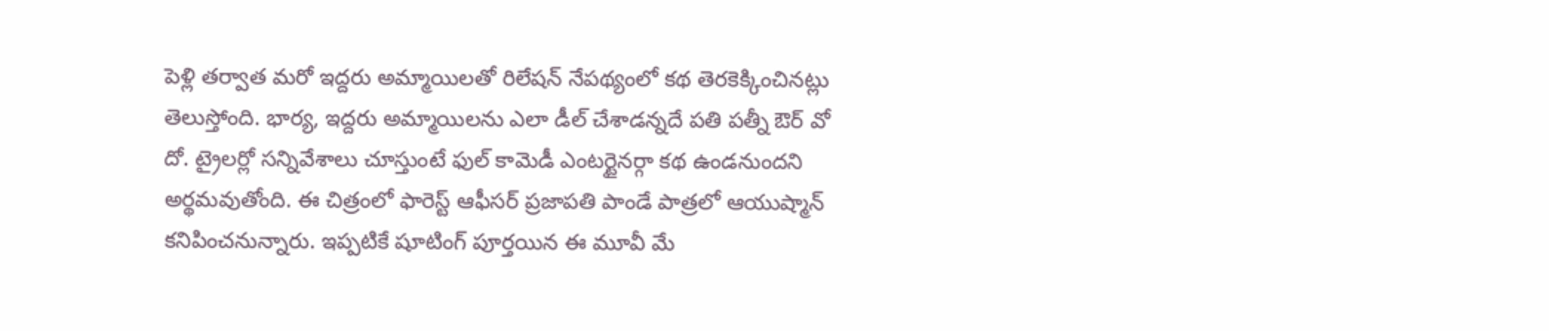పెళ్లి తర్వాత మరో ఇద్దరు అమ్మాయిలతో రిలేషన్ నేపథ్యంలో కథ తెరకెక్కించినట్లు తెలుస్తోంది. భార్య, ఇద్దరు అమ్మాయిలను ఎలా డీల్ చేశాడన్నదే పతి పత్నీ ఔర్ వో దో. ట్రైలర్లో సన్నివేశాలు చూస్తుంటే ఫుల్ కామెడీ ఎంటర్టైనర్గా కథ ఉండనుందని అర్థమవుతోంది. ఈ చిత్రంలో ఫారెస్ట్ ఆఫీసర్ ప్రజాపతి పాండే పాత్రలో ఆయుష్మాన్ కనిపించనున్నారు. ఇప్పటికే షూటింగ్ పూర్తయిన ఈ మూవీ మే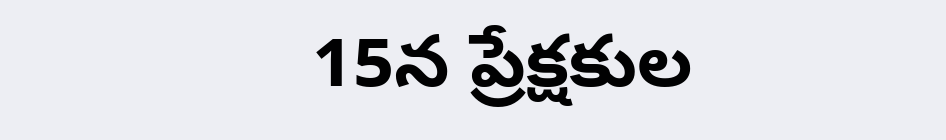15న ప్రేక్షకుల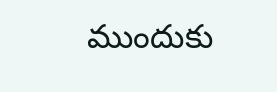ముందుకు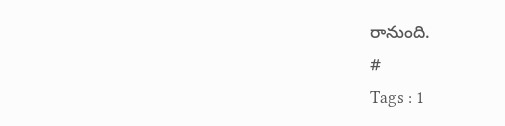రానుంది.
#
Tags : 1